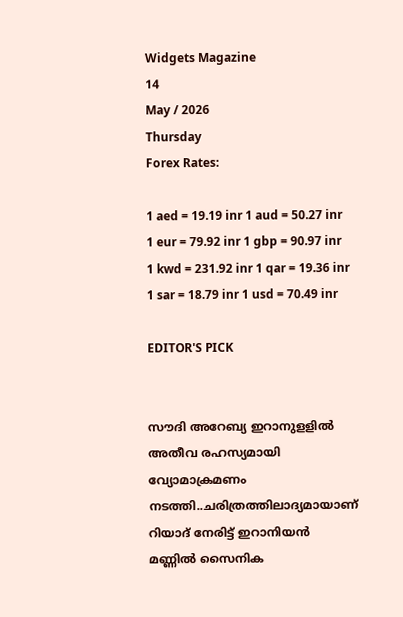Widgets Magazine
14
May / 2026
Thursday
Forex Rates:

1 aed = 19.19 inr 1 aud = 50.27 inr 1 eur = 79.92 inr 1 gbp = 90.97 inr 1 kwd = 231.92 inr 1 qar = 19.36 inr 1 sar = 18.79 inr 1 usd = 70.49 inr

EDITOR'S PICK


സൗദി അറേബ്യ ഇറാനുളളിൽ അതീവ രഹസ്യമായി വ്യോമാക്രമണം നടത്തി..ചരിത്രത്തിലാദ്യമായാണ് റിയാദ് നേരിട്ട് ഇറാനിയൻ മണ്ണിൽ സൈനിക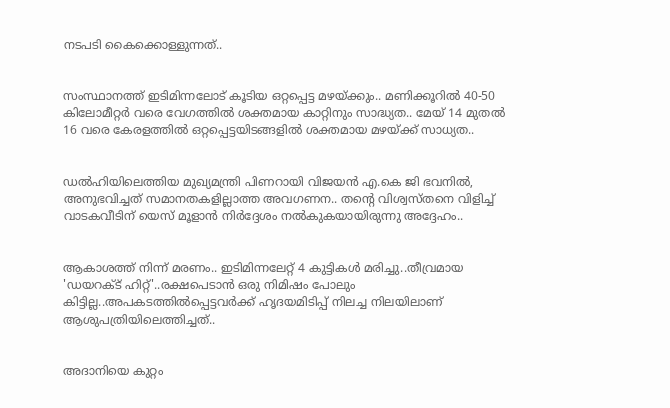നടപടി കൈക്കൊള്ളുന്നത്..


സംസ്ഥാനത്ത് ഇടിമിന്നലോട് കൂടിയ ഒറ്റപ്പെട്ട മഴയ്ക്കും.. മണിക്കൂറിൽ 40-50 കിലോമീറ്റർ വരെ വേഗത്തിൽ ശക്തമായ കാറ്റിനും സാദ്ധ്യത.. മേയ് 14 മുതൽ 16 വരെ കേരളത്തിൽ ഒറ്റപ്പെട്ടയിടങ്ങളിൽ ശക്തമായ മഴയ്ക്ക് സാധ്യത..


ഡൽഹിയിലെത്തിയ മുഖ്യമന്ത്രി പിണറായി വിജയൻ എ.കെ ജി ഭവനിൽ, അനുഭവിച്ചത് സമാനതകളില്ലാത്ത അവഗണന.. തന്റെ വിശ്വസ്തനെ വിളിച്ച് വാടകവീടിന് യെസ് മൂളാൻ നിർദ്ദേശം നൽകുകയായിരുന്നു അദ്ദേഹം..


ആകാശത്ത് നിന്ന് മരണം.. ഇടിമിന്നലേറ്റ് 4 കുട്ടികൾ മരിച്ചു..തീവ്രമായ 'ഡയറക്ട് ഹിറ്റ്'..രക്ഷപെടാൻ ഒരു നിമിഷം പോലും കിട്ടില്ല..അപകടത്തില്‍പ്പെട്ടവര്‍ക്ക് ഹൃദയമിടിപ്പ് നിലച്ച നിലയിലാണ് ആശുപത്രിയിലെത്തിച്ചത്..


അദാനിയെ കുറ്റം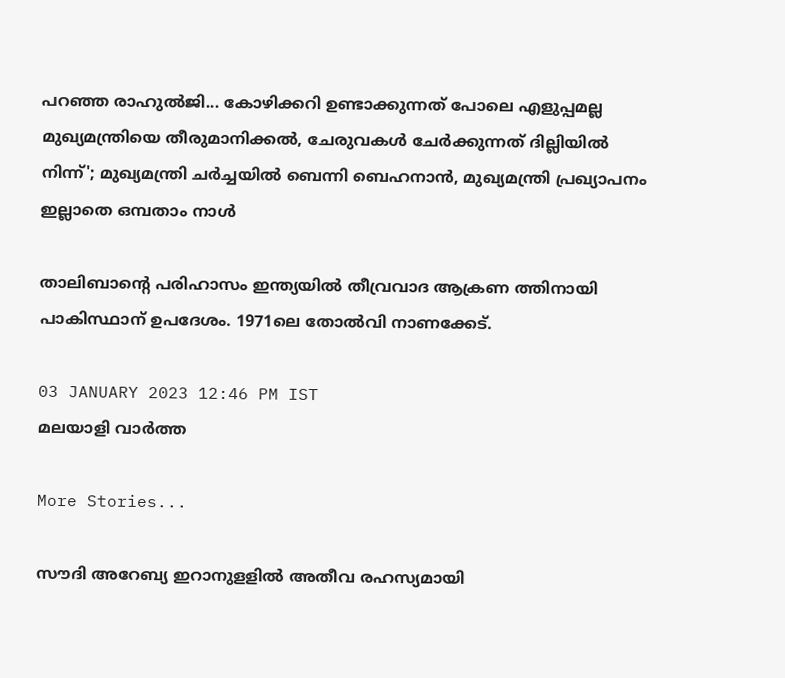പറഞ്ഞ രാഹുൽജി... കോഴിക്കറി ഉണ്ടാക്കുന്നത് പോലെ എളുപ്പമല്ല മുഖ്യമന്ത്രിയെ തീരുമാനിക്കൽ, ചേരുവകൾ ചേർക്കുന്നത് ദില്ലിയിൽ നിന്ന്'; മുഖ്യമന്ത്രി ചർച്ചയിൽ ബെന്നി ബെഹനാൻ, മുഖ്യമന്ത്രി പ്രഖ്യാപനം ഇല്ലാതെ ഒമ്പതാം നാൾ

താലിബാന്റെ പരിഹാസം ഇന്ത്യയില്‍ തീവ്രവാദ ആക്രണ ത്തിനായി പാകിസ്ഥാന് ഉപദേശം. 1971ലെ തോല്‍വി നാണക്കേട്.

03 JANUARY 2023 12:46 PM IST
മലയാളി വാര്‍ത്ത

More Stories...

സൗദി അറേബ്യ ഇറാനുളളിൽ അതീവ രഹസ്യമായി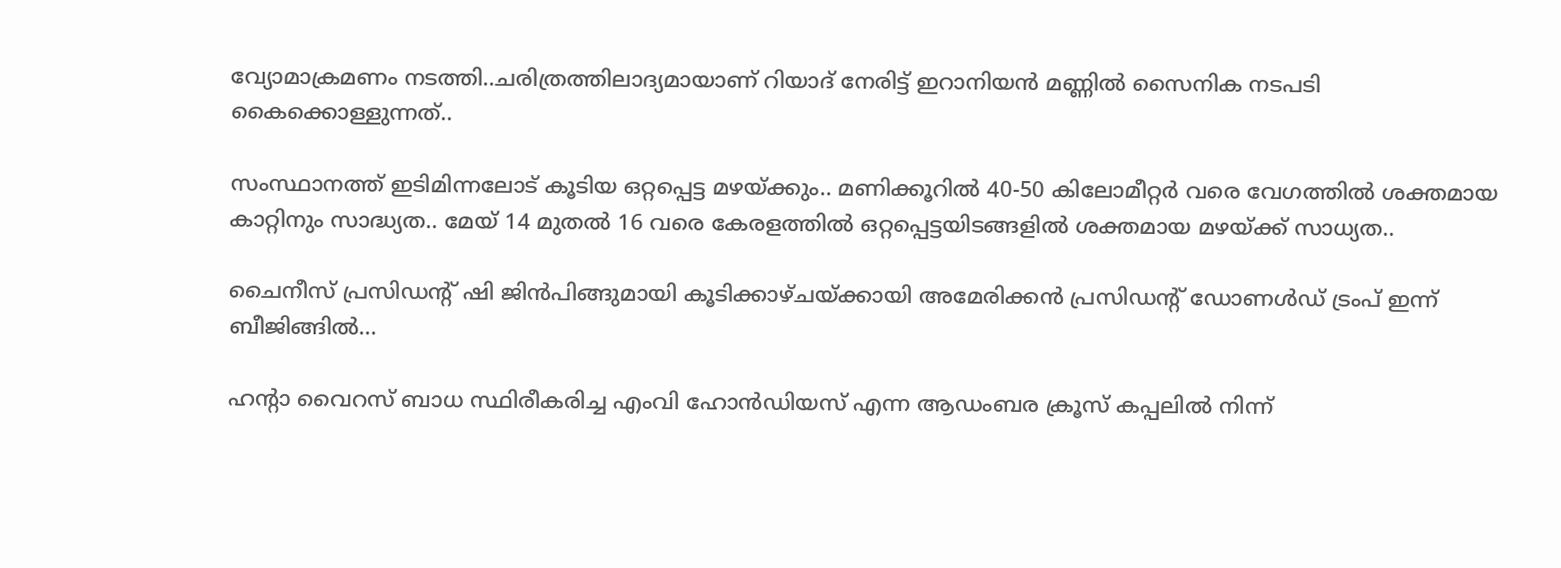വ്യോമാക്രമണം നടത്തി..ചരിത്രത്തിലാദ്യമായാണ് റിയാദ് നേരിട്ട് ഇറാനിയൻ മണ്ണിൽ സൈനിക നടപടി കൈക്കൊള്ളുന്നത്..

സംസ്ഥാനത്ത് ഇടിമിന്നലോട് കൂടിയ ഒറ്റപ്പെട്ട മഴയ്ക്കും.. മണിക്കൂറിൽ 40-50 കിലോമീറ്റർ വരെ വേഗത്തിൽ ശക്തമായ കാറ്റിനും സാദ്ധ്യത.. മേയ് 14 മുതൽ 16 വരെ കേരളത്തിൽ ഒറ്റപ്പെട്ടയിടങ്ങളിൽ ശക്തമായ മഴയ്ക്ക് സാധ്യത..

ചൈനീസ് പ്രസിഡന്റ് ഷി ജിൻപിങ്ങുമായി കൂടിക്കാഴ്ചയ്ക്കായി അമേരിക്കൻ പ്രസിഡന്റ് ഡോണൾഡ് ട്രംപ്‌ ഇന്ന് ബീജിങ്ങിൽ...

ഹന്റാ വൈറസ് ബാധ സ്ഥിരീകരിച്ച എംവി ഹോൻഡിയസ് എന്ന ആഡംബര ക്രൂസ് കപ്പലിൽ നിന്ന്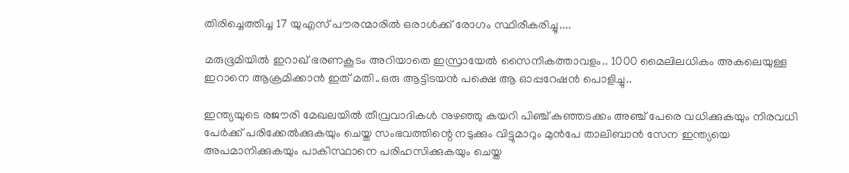തിരിച്ചെത്തിച്ച 17 യുഎസ് പൗരന്മാരിൽ ഒരാൾക്ക് രോഗം സ്ഥിരീകരിച്ചു....

മരുഭൂമിയില്‍ ഇറാഖ് ഭരണകൂടം അറിയാതെ ഇസ്രായേല്‍ സൈനികത്താവളം.. 1000 മൈലിലധികം അകലെയുള്ള ഇറാനെ ആക്രമിക്കാൻ ഇത് മതി..ഒരു ആട്ടിടയൻ പക്ഷെ ആ ഓപ്പറേഷൻ പൊളിച്ചു..

ഇന്ത്യയുടെ രജൗരി മേഖലയില്‍ തീവ്രവാദികള്‍ നുഴഞ്ഞു കയറി പിഞ്ച് കുഞ്ഞടക്കം അഞ്ച് പേരെ വധിക്കുകയും നിരവധി പേര്‍ക്ക് പരിക്കേല്‍ക്കുകയും ചെയ്ത സംഭവത്തിന്റെ നടുക്കും വിട്ടുമാറും മുന്‍പേ താലിബാന്‍ സേന ഇന്ത്യയെ അപമാനിക്കുകയും പാകിസ്ഥാനെ പരിഹസിക്കുകയും ചെയ്ത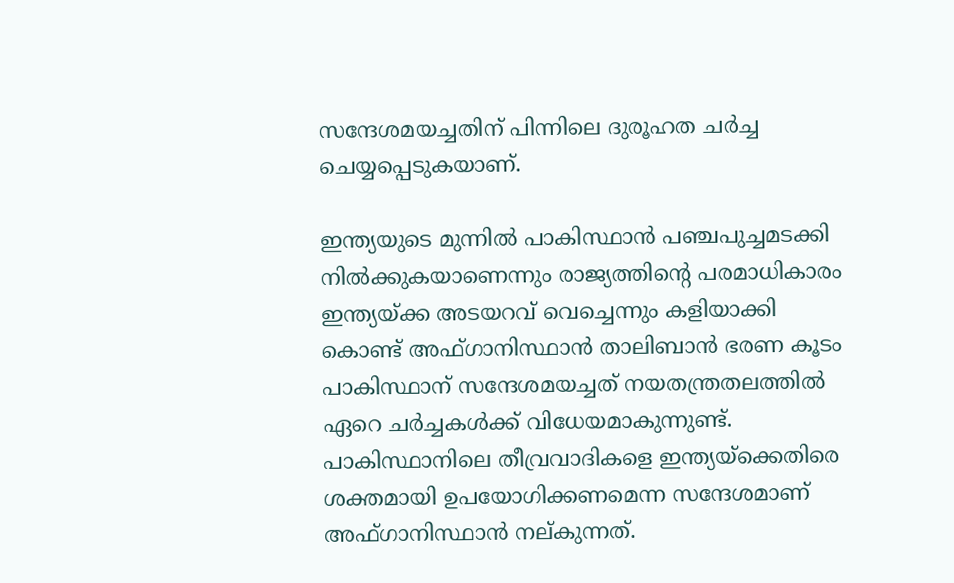സന്ദേശമയച്ചതിന് പിന്നിലെ ദുരൂഹത ചര്‍ച്ച ചെയ്യപ്പെടുകയാണ്.

ഇന്ത്യയുടെ മുന്നില്‍ പാകിസ്ഥാന്‍ പഞ്ചപുച്ചമടക്കി നില്‍ക്കുകയാണെന്നും രാജ്യത്തിന്റെ പരമാധികാരം ഇന്ത്യയ്ക്ക അടയറവ് വെച്ചെന്നും കളിയാക്കി കൊണ്ട് അഫ്ഗാനിസ്ഥാന്‍ താലിബാന്‍ ഭരണ കൂടം പാകിസ്ഥാന് സന്ദേശമയച്ചത് നയതന്ത്രതലത്തില്‍ ഏറെ ചര്‍ച്ചകള്‍ക്ക് വിധേയമാകുന്നുണ്ട്. പാകിസ്ഥാനിലെ തീവ്രവാദികളെ ഇന്ത്യയ്‌ക്കെതിരെ ശക്തമായി ഉപയോഗിക്കണമെന്ന സന്ദേശമാണ് അഫ്ഗാനിസ്ഥാന്‍ നല്കുന്നത്.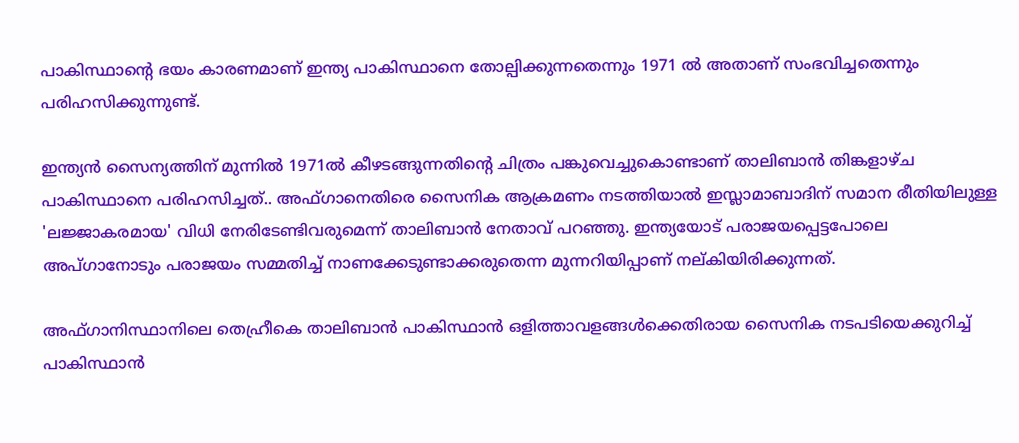പാകിസ്ഥാന്റെ ഭയം കാരണമാണ് ഇന്ത്യ പാകിസ്ഥാനെ തോല്പിക്കുന്നതെന്നും 1971 ല്‍ അതാണ് സംഭവിച്ചതെന്നും പരിഹസിക്കുന്നുണ്ട്.

ഇന്ത്യന്‍ സൈന്യത്തിന് മുന്നില്‍ 1971ല്‍ കീഴടങ്ങുന്നതിന്റെ ചിത്രം പങ്കുവെച്ചുകൊണ്ടാണ് താലിബാന്‍ തിങ്കളാഴ്ച പാകിസ്ഥാനെ പരിഹസിച്ചത്.. അഫ്ഗാനെതിരെ സൈനിക ആക്രമണം നടത്തിയാല്‍ ഇസ്ലാമാബാദിന് സമാന രീതിയിലുള്ള 'ലജ്ജാകരമായ' വിധി നേരിടേണ്ടിവരുമെന്ന് താലിബാന്‍ നേതാവ് പറഞ്ഞു. ഇന്ത്യയോട് പരാജയപ്പെട്ടപോലെ അപ്ഗാനോടും പരാജയം സമ്മതിച്ച് നാണക്കേടുണ്ടാക്കരുതെന്ന മുന്നറിയിപ്പാണ് നല്കിയിരിക്കുന്നത്.

അഫ്ഗാനിസ്ഥാനിലെ തെഹ്രീകെ താലിബാന്‍ പാകിസ്ഥാന്‍ ഒളിത്താവളങ്ങള്‍ക്കെതിരായ സൈനിക നടപടിയെക്കുറിച്ച് പാകിസ്ഥാന്‍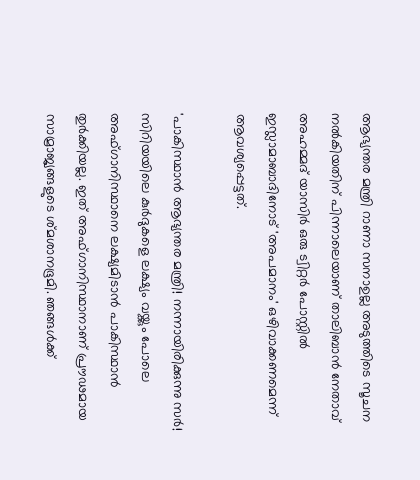ആഭ്യന്തര മന്ത്രി റാണാ സനാഉല്ല അടുത്തിടെ സൂചന നല്‍കിയതിന് പിന്നാലെയാണ് താലിബാന്‍ നേതാവ് അഹമ്മദ് യാസിര്‍ ഒരു ട്വിറ്റര്‍ പോസ്റ്റില്‍ ഇസ്ലാമാബാദിനോട് 'അപമാനം' ഒഴിവാക്കണമെന്ന് ആവശ്യപ്പെട്ടത്.

'പാകിസ്ഥാന്‍ ആഭ്യന്തര മന്ത്രി! നന്നായിരിക്കുന്നു സര്‍! സിറിയയിലെ കുര്‍ദുകളെ ലക്ഷ്യം വയ്ക്കും പോലെ  അഫ്ഗാനിസ്ഥാനെ ലക്ഷ്യമിടാന്‍ പാകിസ്ഥാന്‍ തുര്‍ക്കിയല്ല. ഇത് അഫ്ഗാനിസ്ഥാനാണ് പ്രൗഢമായ സാമ്രാജ്യങ്ങളുടെ ശ്മശാനഭൂമി. ഞങ്ങള്‍ക്ക്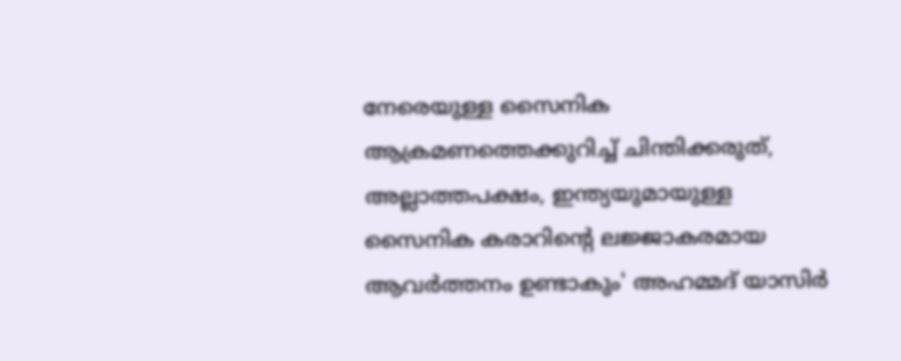നേരെയുള്ള സൈനിക ആക്രമണത്തെക്കുറിച്ച് ചിന്തിക്കരുത്, അല്ലാത്തപക്ഷം, ഇന്ത്യയുമായുള്ള സൈനിക കരാറിന്റെ ലജ്ജാകരമായ ആവര്‍ത്തനം ഉണ്ടാകും' അഹമ്മദ് യാസിര്‍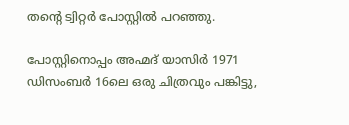തന്റെ ട്വിറ്റര്‍ പോസ്റ്റില്‍ പറഞ്ഞു.

പോസ്റ്റിനൊപ്പം അഹ്മദ് യാസിര്‍ 1971 ഡിസംബര്‍ 16ലെ ഒരു ചിത്രവും പങ്കിട്ടു,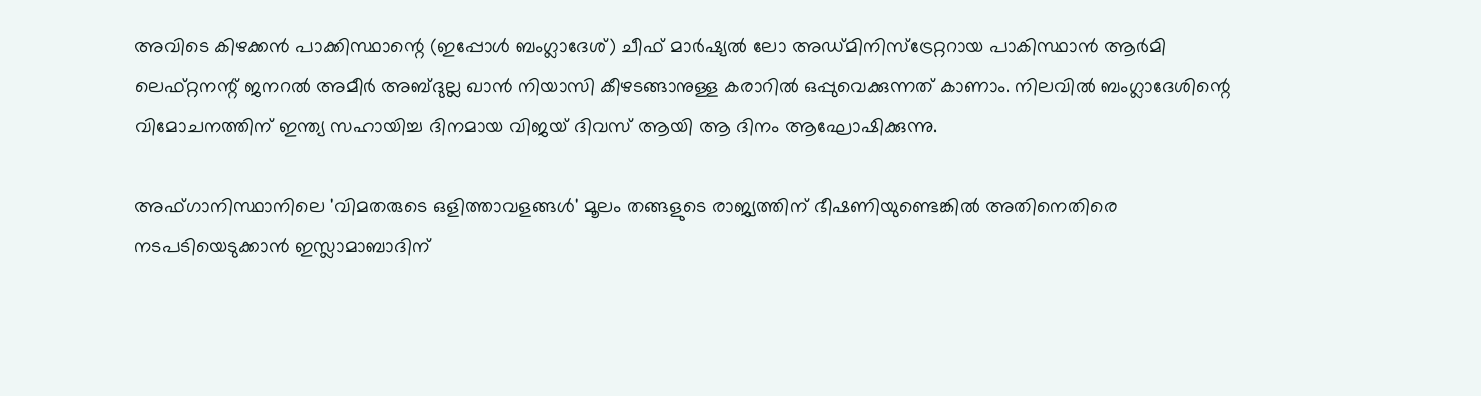അവിടെ കിഴക്കന്‍ പാക്കിസ്ഥാന്റെ (ഇപ്പോള്‍ ബംഗ്ലാദേശ്) ചീഫ് മാര്‍ഷ്യല്‍ ലോ അഡ്മിനിസ്‌ട്രേറ്ററായ പാകിസ്ഥാന്‍ ആര്‍മി ലെഫ്റ്റനന്റ് ജനറല്‍ അമീര്‍ അബ്ദുല്ല ഖാന്‍ നിയാസി കീഴടങ്ങാനുള്ള കരാറില്‍ ഒപ്പുവെക്കുന്നത് കാണാം. നിലവില്‍ ബംഗ്ലാദേശിന്റെ വിമോചനത്തിന് ഇന്ത്യ സഹായിച്ച ദിനമായ വിജയ് ദിവസ് ആയി ആ ദിനം ആഘോഷിക്കുന്നു.

അഫ്ഗാനിസ്ഥാനിലെ 'വിമതരുടെ ഒളിത്താവളങ്ങള്‍' മൂലം തങ്ങളുടെ രാജ്യത്തിന് ഭീഷണിയുണ്ടെങ്കില്‍ അതിനെതിരെ നടപടിയെടുക്കാന്‍ ഇസ്ലാമാബാദിന്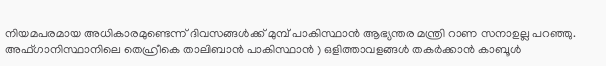നിയമപരമായ അധികാരമുണ്ടെന്ന് ദിവസങ്ങള്‍ക്ക് മുമ്പ് പാകിസ്ഥാന്‍ ആഭ്യന്തര മന്ത്രി റാണ സനാഉല്ല പറഞ്ഞു. അഫ്ഗാനിസ്ഥാനിലെ തെഹ്രീകെ താലിബാന്‍ പാകിസ്ഥാന്‍ ) ഒളിത്താവളങ്ങള്‍ തകര്‍ക്കാന്‍ കാബൂള്‍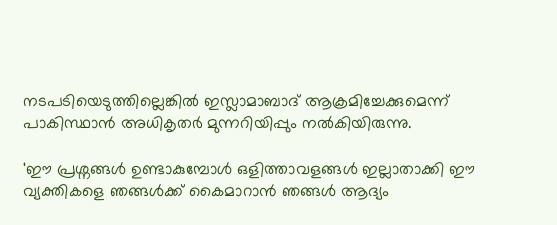നടപടിയെടുത്തില്ലെങ്കില്‍ ഇസ്ലാമാബാദ് ആക്രമിച്ചേക്കുമെന്ന് പാകിസ്ഥാന്‍ അധികൃതര്‍ മുന്നറിയിപ്പും നല്‍കിയിരുന്നു.

'ഈ പ്രശ്നങ്ങള്‍ ഉണ്ടാകുമ്പോള്‍ ഒളിത്താവളങ്ങള്‍ ഇല്ലാതാക്കി ഈ വ്യക്തികളെ ഞങ്ങള്‍ക്ക് കൈമാറാന്‍ ഞങ്ങള്‍ ആദ്യം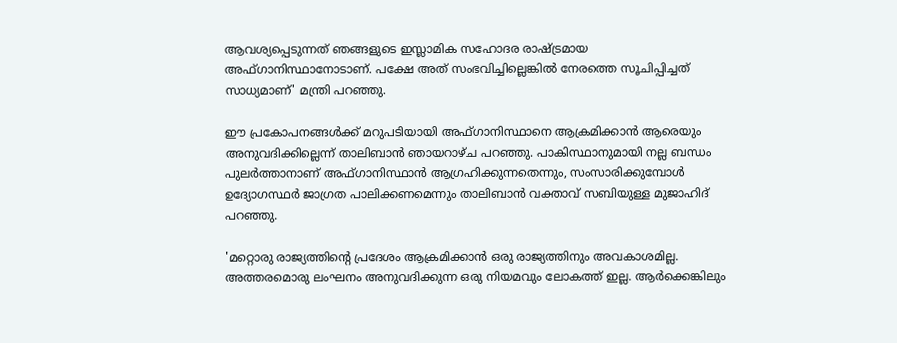ആവശ്യപ്പെടുന്നത് ഞങ്ങളുടെ ഇസ്ലാമിക സഹോദര രാഷ്ട്രമായ അഫ്ഗാനിസ്ഥാനോടാണ്. പക്ഷേ അത് സംഭവിച്ചില്ലെങ്കില്‍ നേരത്തെ സൂചിപ്പിച്ചത് സാധ്യമാണ്' മന്ത്രി പറഞ്ഞു.

ഈ പ്രകോപനങ്ങള്‍ക്ക് മറുപടിയായി അഫ്ഗാനിസ്ഥാനെ ആക്രമിക്കാന്‍ ആരെയും അനുവദിക്കില്ലെന്ന് താലിബാന്‍ ഞായറാഴ്ച പറഞ്ഞു. പാകിസ്ഥാനുമായി നല്ല ബന്ധം പുലര്‍ത്താനാണ് അഫ്ഗാനിസ്ഥാന്‍ ആഗ്രഹിക്കുന്നതെന്നും, സംസാരിക്കുമ്പോള്‍ ഉദ്യോഗസ്ഥര്‍ ജാഗ്രത പാലിക്കണമെന്നും താലിബാന്‍ വക്താവ് സബിയുള്ള മുജാഹിദ് പറഞ്ഞു.

'മറ്റൊരു രാജ്യത്തിന്റെ പ്രദേശം ആക്രമിക്കാന്‍ ഒരു രാജ്യത്തിനും അവകാശമില്ല. അത്തരമൊരു ലംഘനം അനുവദിക്കുന്ന ഒരു നിയമവും ലോകത്ത് ഇല്ല. ആര്‍ക്കെങ്കിലും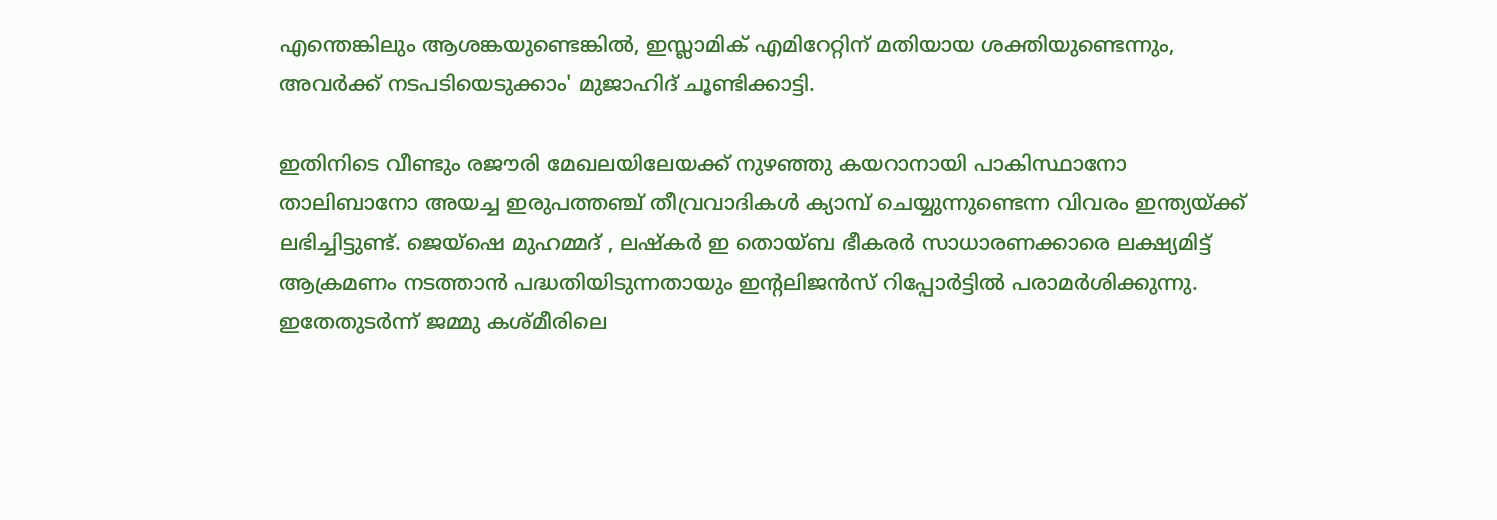എന്തെങ്കിലും ആശങ്കയുണ്ടെങ്കില്‍, ഇസ്ലാമിക് എമിറേറ്റിന് മതിയായ ശക്തിയുണ്ടെന്നും, അവര്‍ക്ക് നടപടിയെടുക്കാം' മുജാഹിദ് ചൂണ്ടിക്കാട്ടി.

ഇതിനിടെ വീണ്ടും രജൗരി മേഖലയിലേയക്ക് നുഴഞ്ഞു കയറാനായി പാകിസ്ഥാനോ താലിബാനോ അയച്ച ഇരുപത്തഞ്ച് തീവ്രവാദികള്‍ ക്യാമ്പ് ചെയ്യുന്നുണ്ടെന്ന വിവരം ഇന്ത്യയ്ക്ക് ലഭിച്ചിട്ടുണ്ട്. ജെയ്‌ഷെ മുഹമ്മദ് , ലഷ്‌കര്‍ ഇ തൊയ്ബ ഭീകരര്‍ സാധാരണക്കാരെ ലക്ഷ്യമിട്ട് ആക്രമണം നടത്താന്‍ പദ്ധതിയിടുന്നതായും ഇന്റലിജന്‍സ് റിപ്പോര്‍ട്ടില്‍ പരാമര്‍ശിക്കുന്നു. ഇതേതുടര്‍ന്ന് ജമ്മു കശ്മീരിലെ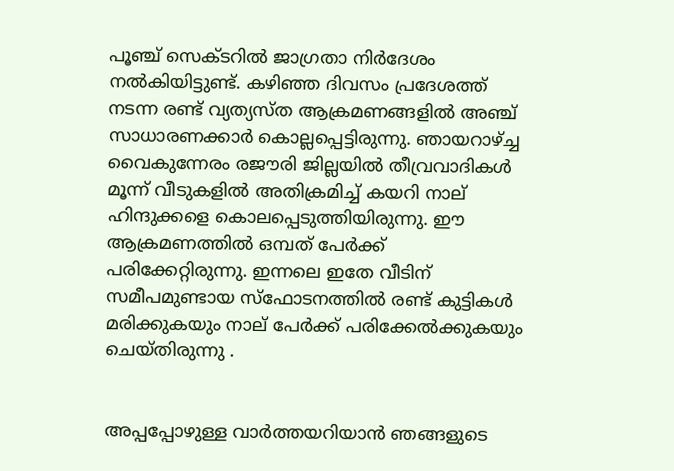പൂഞ്ച് സെക്ടറില്‍ ജാഗ്രതാ നിര്‍ദേശം നല്‍കിയിട്ടുണ്ട്. കഴിഞ്ഞ ദിവസം പ്രദേശത്ത് നടന്ന രണ്ട് വ്യത്യസ്ത ആക്രമണങ്ങളില്‍ അഞ്ച് സാധാരണക്കാര്‍ കൊല്ലപ്പെട്ടിരുന്നു. ഞായറാഴ്ച്ച വൈകുന്നേരം രജൗരി ജില്ലയില്‍ തീവ്രവാദികള്‍ മൂന്ന് വീടുകളില്‍ അതിക്രമിച്ച് കയറി നാല് ഹിന്ദുക്കളെ കൊലപ്പെടുത്തിയിരുന്നു. ഈ ആക്രമണത്തില്‍ ഒമ്പത് പേര്‍ക്ക് പരിക്കേറ്റിരുന്നു. ഇന്നലെ ഇതേ വീടിന് സമീപമുണ്ടായ സ്‌ഫോടനത്തില്‍ രണ്ട് കുട്ടികള്‍ മരിക്കുകയും നാല് പേര്‍ക്ക് പരിക്കേല്‍ക്കുകയും ചെയ്തിരുന്നു .


അപ്പപ്പോഴുള്ള വാര്‍ത്തയറിയാന്‍ ഞങ്ങളുടെ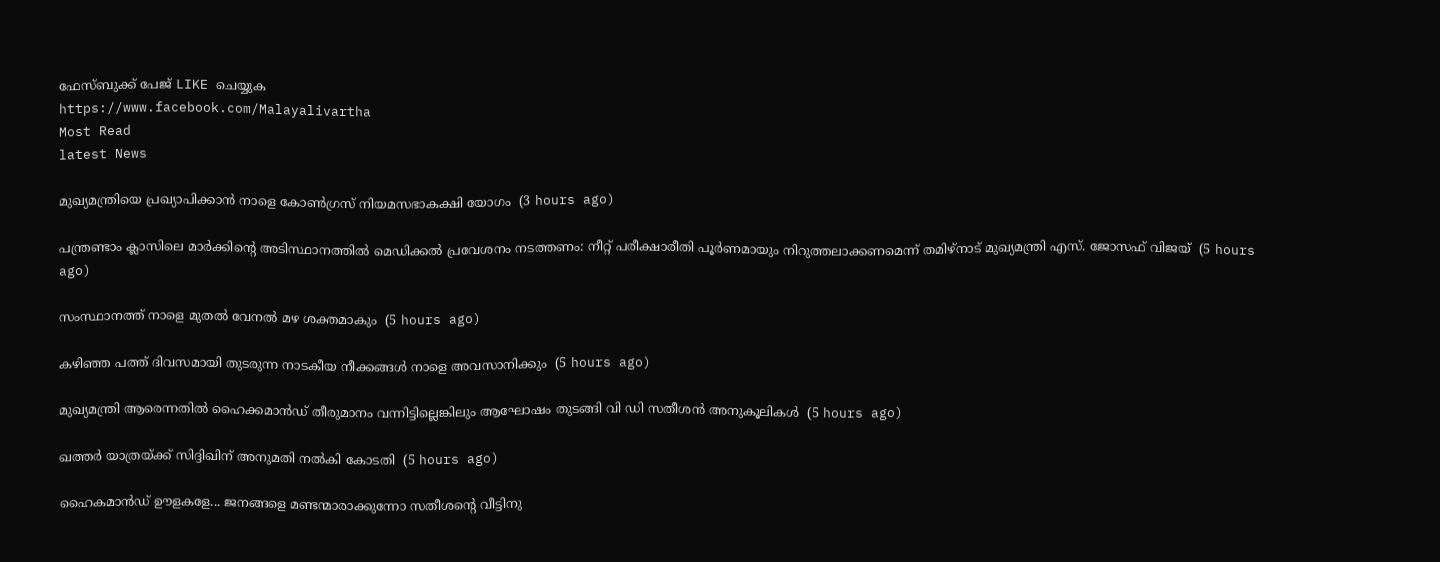ഫേസ്‌ബുക്ക്‌ പേജ് LIKE ചെയ്യുക
https://www.facebook.com/Malayalivartha
Most Read
latest News

മുഖ്യമന്ത്രിയെ പ്രഖ്യാപിക്കാന്‍ നാളെ കോണ്‍ഗ്രസ് നിയമസഭാകക്ഷി യോഗം  (3 hours ago)

പന്ത്രണ്ടാം ക്ലാസിലെ മാര്‍ക്കിന്റെ അടിസ്ഥാനത്തില്‍ മെഡിക്കല്‍ പ്രവേശനം നടത്തണം: നീറ്റ് പരീക്ഷാരീതി പൂര്‍ണമായും നിറുത്തലാക്കണമെന്ന് തമിഴ്‌നാട് മുഖ്യമന്ത്രി എസ്. ജോസഫ് വിജയ്  (5 hours ago)

സംസ്ഥാനത്ത് നാളെ മുതൽ വേനൽ മഴ ശക്തമാകും  (5 hours ago)

കഴിഞ്ഞ പത്ത് ദിവസമായി തുടരുന്ന നാടകീയ നീക്കങ്ങള്‍ നാളെ അവസാനിക്കും  (5 hours ago)

മുഖ്യമന്ത്രി ആരെന്നതിൽ ഹൈക്കമാൻഡ് തീരുമാനം വന്നിട്ടില്ലെങ്കിലും ആഘോഷം തുടങ്ങി വി ഡി സതീശൻ അനുകൂലികൾ  (5 hours ago)

ഖത്തര്‍ യാത്രയ്ക്ക് സിദ്ദിഖിന് അനുമതി നല്‍കി കോടതി  (5 hours ago)

ഹൈകമാൻഡ്‌ ഊളകളേ... ജനങ്ങളെ മണ്ടന്മാരാക്കുന്നോ സതീശന്റെ വീട്ടിനു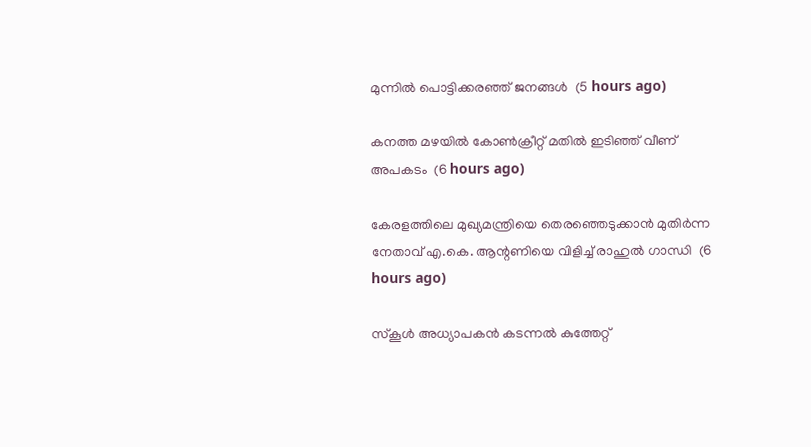മുന്നിൽ പൊട്ടിക്കരഞ്ഞ് ജനങ്ങൾ  (5 hours ago)

കനത്ത മഴയില്‍ കോണ്‍ക്രീറ്റ് മതില്‍ ഇടിഞ്ഞ് വീണ് അപകടം  (6 hours ago)

കേരളത്തിലെ മുഖ്യമന്ത്രിയെ തെരഞ്ഞെടുക്കാൻ മുതിർന്ന നേതാവ് എ.കെ. ആന്റണിയെ വിളിച്ച് രാഹുൽ ഗാന്ധി  (6 hours ago)

സ്‌കൂള്‍ അധ്യാപകന്‍ കടന്നല്‍ കുത്തേറ്റ്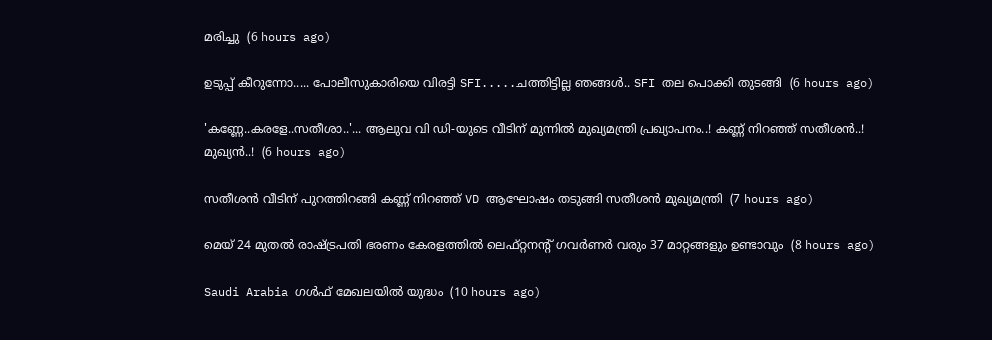മരിച്ചു  (6 hours ago)

ഉടുപ്പ് കീറുന്നോ..... പോലീസുകാരിയെ വിരട്ടി SFI.....ചത്തിട്ടില്ല ഞങ്ങൾ.. SFI തല പൊക്കി തുടങ്ങി  (6 hours ago)

'കണ്ണേ..കരളേ..സതീശാ..'... ആലുവ വി ഡി-യുടെ വീടിന് മുന്നിൽ മുഖ്യമന്ത്രി പ്രഖ്യാപനം..! കണ്ണ് നിറഞ്ഞ് സതീശൻ..! മുഖ്യൻ..!  (6 hours ago)

സതീശൻ വീടിന് പുറത്തിറങ്ങി കണ്ണ് നിറഞ്ഞ് VD ആഘോഷം തടുങ്ങി സതീശൻ മുഖ്യമന്ത്രി  (7 hours ago)

മെയ് 24 മുതൽ രാഷ്‌ട്രപതി ഭരണം കേരളത്തിൽ ലെഫ്റ്റനന്റ് ഗവർണർ വരും 37 മാറ്റങ്ങളും ഉണ്ടാവും  (8 hours ago)

Saudi Arabia ഗൾഫ് മേഖലയിൽ യുദ്ധം  (10 hours ago)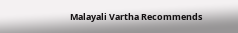Malayali Vartha Recommends